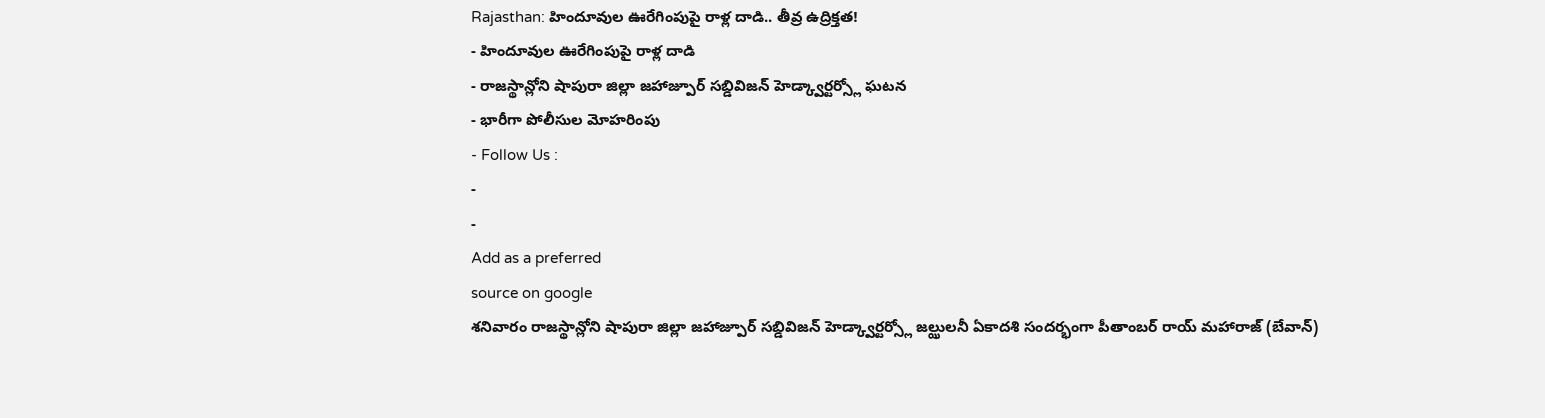Rajasthan: హిందూవుల ఊరేగింపుపై రాళ్ల దాడి.. తీవ్ర ఉద్రిక్తత!
- హిందూవుల ఊరేగింపుపై రాళ్ల దాడి
- రాజస్థాన్లోని షాపురా జిల్లా జహాజ్పూర్ సబ్డివిజన్ హెడ్క్వార్టర్స్లో ఘటన
- భారీగా పోలీసుల మోహరింపు
- Follow Us :
-
-
Add as a preferred
source on google
శనివారం రాజస్థాన్లోని షాపురా జిల్లా జహాజ్పూర్ సబ్డివిజన్ హెడ్క్వార్టర్స్లో జల్ఝులనీ ఏకాదశి సందర్భంగా పీతాంబర్ రాయ్ మహారాజ్ (బేవాన్)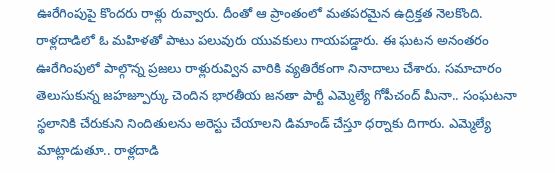ఊరేగింపుపై కొందరు రాళ్లు రువ్వారు. దీంతో ఆ ప్రాంతంలో మతపరమైన ఉద్రిక్తత నెలకొంది. రాళ్లదాడిలో ఓ మహిళతో పాటు పలువురు యువకులు గాయపడ్డారు. ఈ ఘటన అనంతరం ఊరేగింపులో పాల్గొన్న ప్రజలు రాళ్లురువ్విన వారికి వ్యతిరేకంగా నినాదాలు చేశారు. సమాచారం తెలుసుకున్న జహజ్పూర్కు చెందిన భారతీయ జనతా పార్టీ ఎమ్మెల్యే గోపీచంద్ మీనా.. సంఘటనా స్థలానికి చేరుకుని నిందితులను అరెస్టు చేయాలని డిమాండ్ చేస్తూ ధర్నాకు దిగారు. ఎమ్మెల్యే మాట్లాడుతూ.. రాళ్లదాడి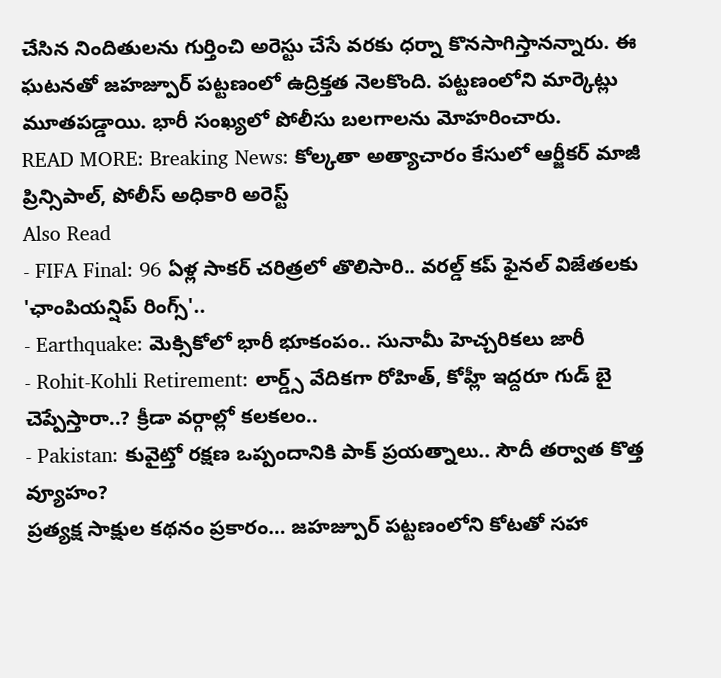చేసిన నిందితులను గుర్తించి అరెస్టు చేసే వరకు ధర్నా కొనసాగిస్తానన్నారు. ఈ ఘటనతో జహజ్పూర్ పట్టణంలో ఉద్రిక్తత నెలకొంది. పట్టణంలోని మార్కెట్లు మూతపడ్డాయి. భారీ సంఖ్యలో పోలీసు బలగాలను మోహరించారు.
READ MORE: Breaking News: కోల్కతా అత్యాచారం కేసులో ఆర్జీకర్ మాజీ ప్రిన్సిపాల్, పోలీస్ అధికారి అరెస్ట్
Also Read
- FIFA Final: 96 ఏళ్ల సాకర్ చరిత్రలో తొలిసారి.. వరల్డ్ కప్ ఫైనల్ విజేతలకు 'ఛాంపియన్షిప్ రింగ్స్'..
- Earthquake: మెక్సికోలో భారీ భూకంపం.. సునామీ హెచ్చరికలు జారీ
- Rohit-Kohli Retirement: లార్డ్స్ వేదికగా రోహిత్, కోహ్లీ ఇద్దరూ గుడ్ బై చెప్పేస్తారా..? క్రీడా వర్గాల్లో కలకలం..
- Pakistan: కువైట్తో రక్షణ ఒప్పందానికి పాక్ ప్రయత్నాలు.. సౌదీ తర్వాత కొత్త వ్యూహం?
ప్రత్యక్ష సాక్షుల కథనం ప్రకారం… జహజ్పూర్ పట్టణంలోని కోటతో సహా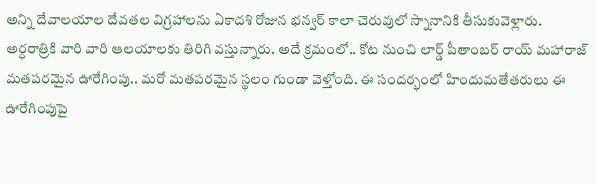అన్ని దేవాలయాల దేవతల విగ్రహాలను ఏకాదశి రోజున భన్వర్ కాలా చెరువులో స్నానానికి తీసుకువెళ్లారు. అర్ధరాత్రికి వారి వారి ఆలయాలకు తిరిగి వస్తున్నారు. అదే క్రమంలో.. కోట నుంచి లార్డ్ పీతాంబర్ రాయ్ మహారాజ్ మతపరమైన ఊరేగింపు.. మరో మతపరమైన స్థలం గుండా వెళ్తోంది. ఈ సందర్భంలో హిందుమతేతరులు ఈ ఊరేగింపుపై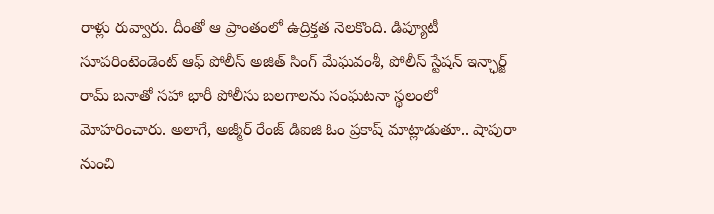రాళ్లు రువ్వారు. దీంతో ఆ ప్రాంతంలో ఉద్రిక్తత నెలకొంది. డిప్యూటీ సూపరింటెండెంట్ ఆఫ్ పోలీస్ అజిత్ సింగ్ మేఘవంశీ, పోలీస్ స్టేషన్ ఇన్ఛార్జ్ రామ్ బనాతో సహా భారీ పోలీసు బలగాలను సంఘటనా స్థలంలో మోహరించారు. అలాగే, అజ్మీర్ రేంజ్ డిఐజి ఓం ప్రకాష్ మాట్లాడుతూ.. షాపురా నుంచి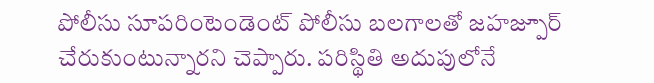పోలీసు సూపరింటెండెంట్ పోలీసు బలగాలతో జహజ్పూర్ చేరుకుంటున్నారని చెప్పారు. పరిస్థితి అదుపులోనే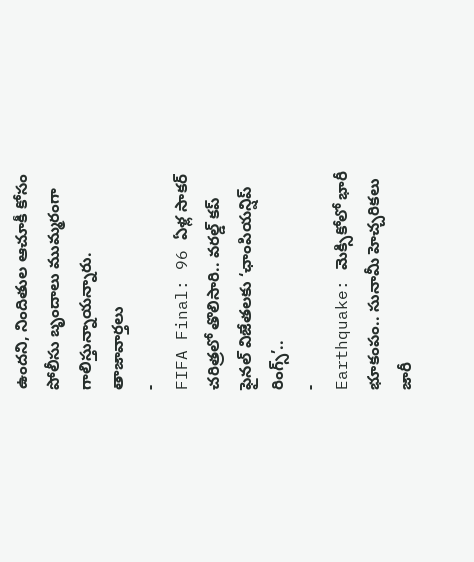ఉందని, నిందితుల ఆచూకీ కోసం పోలీసు బృందాలు ముమ్మరంగా గాలిస్తున్నాయన్నారు.
తాజావార్తలు
-
FIFA Final: 96 ఏళ్ల సాకర్ చరిత్రలో తొలిసారి.. వరల్డ్ కప్ ఫైనల్ విజేతలకు ‘ఛాంపియన్షిప్ రింగ్స్’..
-
Earthquake: మెక్సికోలో భారీ భూకంపం.. సునామీ హెచ్చరికలు జారీ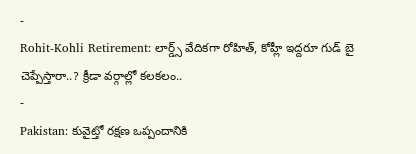-
Rohit-Kohli Retirement: లార్డ్స్ వేదికగా రోహిత్, కోహ్లీ ఇద్దరూ గుడ్ బై చెప్పేస్తారా..? క్రీడా వర్గాల్లో కలకలం..
-
Pakistan: కువైట్తో రక్షణ ఒప్పందానికి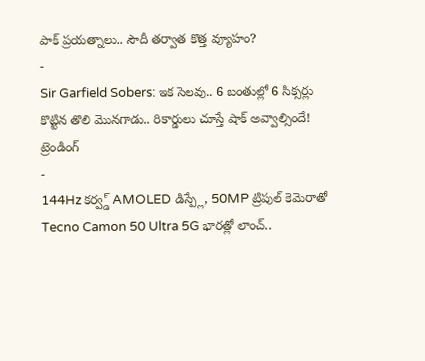పాక్ ప్రయత్నాలు.. సౌదీ తర్వాత కొత్త వ్యూహం?
-
Sir Garfield Sobers: ఇక సెలవు.. 6 బంతుల్లో 6 సిక్సర్లు కొట్టిన తొలి మొనగాడు.. రికార్డులు చూస్తే షాక్ అవ్వాల్సిందే!
ట్రెండింగ్
-
144Hz కర్వ్డ్ AMOLED డిస్ప్లే, 50MP ట్రిపుల్ కెమెరాతో Tecno Camon 50 Ultra 5G భారత్లో లాంచ్..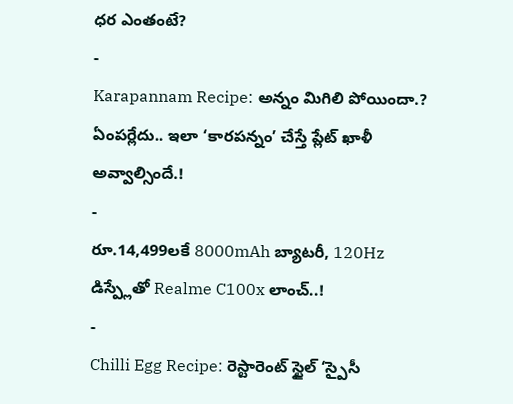ధర ఎంతంటే?
-
Karapannam Recipe: అన్నం మిగిలి పోయిందా.? ఏంపర్లేదు.. ఇలా ‘కారపన్నం’ చేస్తే ప్లేట్ ఖాళీ అవ్వాల్సిందే.!
-
రూ.14,499లకే 8000mAh బ్యాటరీ, 120Hz డిస్ప్లేతో Realme C100x లాంచ్..!
-
Chilli Egg Recipe: రెస్టారెంట్ స్టైల్ ‘స్పైసీ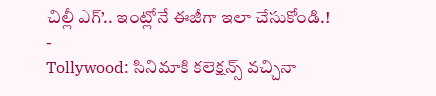చిల్లీ ఎగ్’.. ఇంట్లోనే ఈజీగా ఇలా చేసుకోండి.!
-
Tollywood: సినిమాకి కలెక్షన్స్ వచ్చినా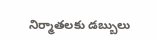నిర్మాతలకు డబ్బులు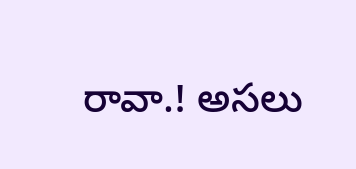రావా.! అసలు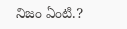నిజం ఏంటి.?